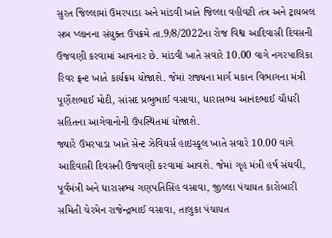સુરત જિલ્લામાં ઉમરપાડા અને માંડવી ખાતે જિલ્લા વહીવટી તંત્ર અને ટ્રાયબલ સબ પ્લાનના સંયુક્ત ઉપક્રમે તા.9/8/2022ના રોજ વિશ્વ આદિવાસી દિવસની ઉજવણી કરવામાં આવનાર છે. માંડવી ખાતે સવારે 10.00 વાગે નગરપાલિકા રિવર ફ્રન્ટ ખાતે કાર્યક્રમ યોજાશે. જેમાં રાજ્યના માર્ગ મકાન વિભાગના મંત્રી પૂર્ણેશભાઈ મોદી, સાંસદ પ્રભુભાઈ વસાવા, ધારાસભ્ય આનંદભાઈ ચૌધરી સહિતના આગેવાનોની ઉપસ્થિતમાં યોજાશે.
જ્યારે ઉમરપાડા ખાતે સેન્ટ ઝેવિયર્સ હાઇસ્કૂલ ખાતે સવારે 10.00 વાગે આદિવાસી દિવસની ઉજવણી કરવામાં આવશે. જેમાં ગૃહ મંત્રી હર્ષ સંઘવી, પૂર્વમંત્રી અને ધારાસભ્ય ગણપતિસિંહ વસાવા, જીલ્લા પંચાયત કારોબારી સમિતી ચેરમેન રાજેન્દ્રભાઈ વસાવા, તાલુકા પંચાયત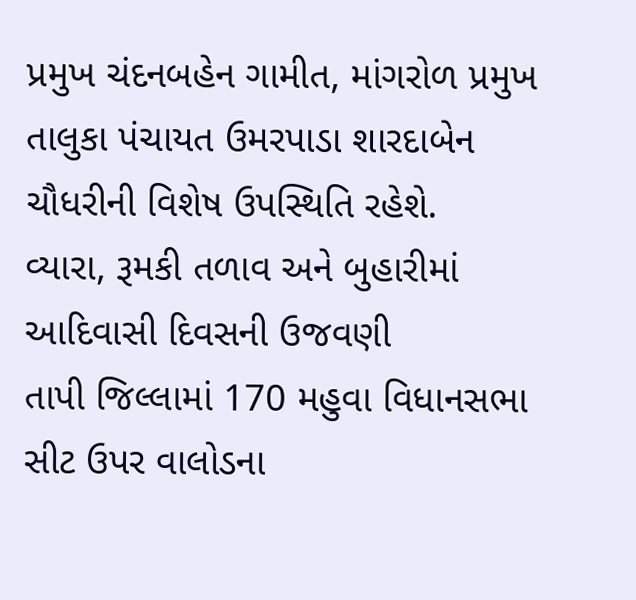પ્રમુખ ચંદનબહેન ગામીત, માંગરોળ પ્રમુખ તાલુકા પંચાયત ઉમરપાડા શારદાબેન ચૌધરીની વિશેષ ઉપસ્થિતિ રહેશે.
વ્યારા, રૂમકી તળાવ અને બુહારીમાં આદિવાસી દિવસની ઉજવણી
તાપી જિલ્લામાં 170 મહુવા વિધાનસભા સીટ ઉપર વાલોડના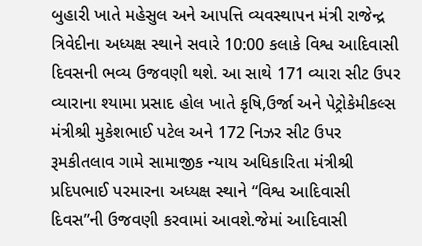બુહારી ખાતે મહેસુલ અને આપત્તિ વ્યવસ્થાપન મંત્રી રાજેન્દ્ર ત્રિવેદીના અધ્યક્ષ સ્થાને સવારે 10:00 કલાકે વિશ્વ આદિવાસી દિવસની ભવ્ય ઉજવણી થશે. આ સાથે 171 વ્યારા સીટ ઉપર વ્યારાના શ્યામા પ્રસાદ હોલ ખાતે કૃષિ,ઉર્જા અને પેટ્રોકેમીકલ્સ મંત્રીશ્રી મુકેશભાઈ પટેલ અને 172 નિઝર સીટ ઉપર રૂમકીતલાવ ગામે સામાજીક ન્યાય અધિકારિતા મંત્રીશ્રી પ્રદિપભાઈ પરમારના અધ્યક્ષ સ્થાને “વિશ્વ આદિવાસી દિવસ”ની ઉજવણી કરવામાં આવશે.જેમાં આદિવાસી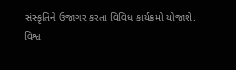સંસ્કૃતિને ઉજાગર કરતા વિવિધ કાર્યક્રમો યોજાશે.
વિશ્વ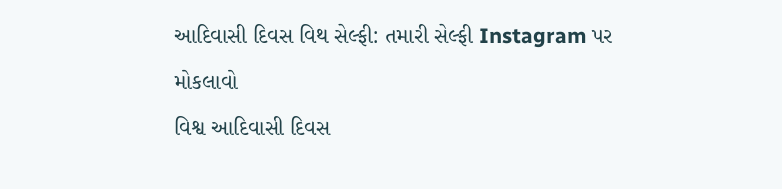આદિવાસી દિવસ વિથ સેલ્ફી: તમારી સેલ્ફી Instagram પર મોકલાવો
વિશ્વ આદિવાસી દિવસ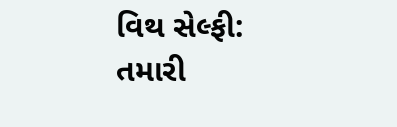વિથ સેલ્ફી: તમારી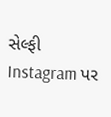સેલ્ફી Instagram પર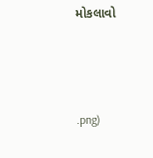મોકલાવો



.png)